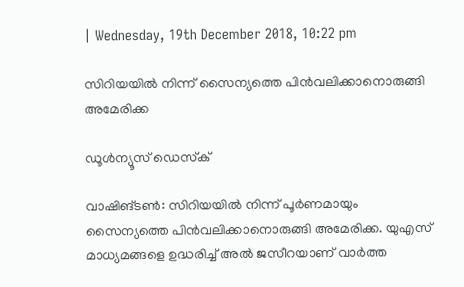| Wednesday, 19th December 2018, 10:22 pm

സിറിയയില്‍ നിന്ന് സൈന്യത്തെ പിന്‍വലിക്കാനൊരുങ്ങി അമേരിക്ക

ഡൂള്‍ന്യൂസ് ഡെസ്‌ക്

വാഷിങ്ടണ്‍: സിറിയയില്‍ നിന്ന് പൂര്‍ണമായും സൈന്യത്തെ പിന്‍വലിക്കാനൊരുങ്ങി അമേരിക്ക. യുഎസ് മാധ്യമങ്ങളെ ഉദ്ധരിച്ച് അല്‍ ജസീറയാണ് വാര്‍ത്ത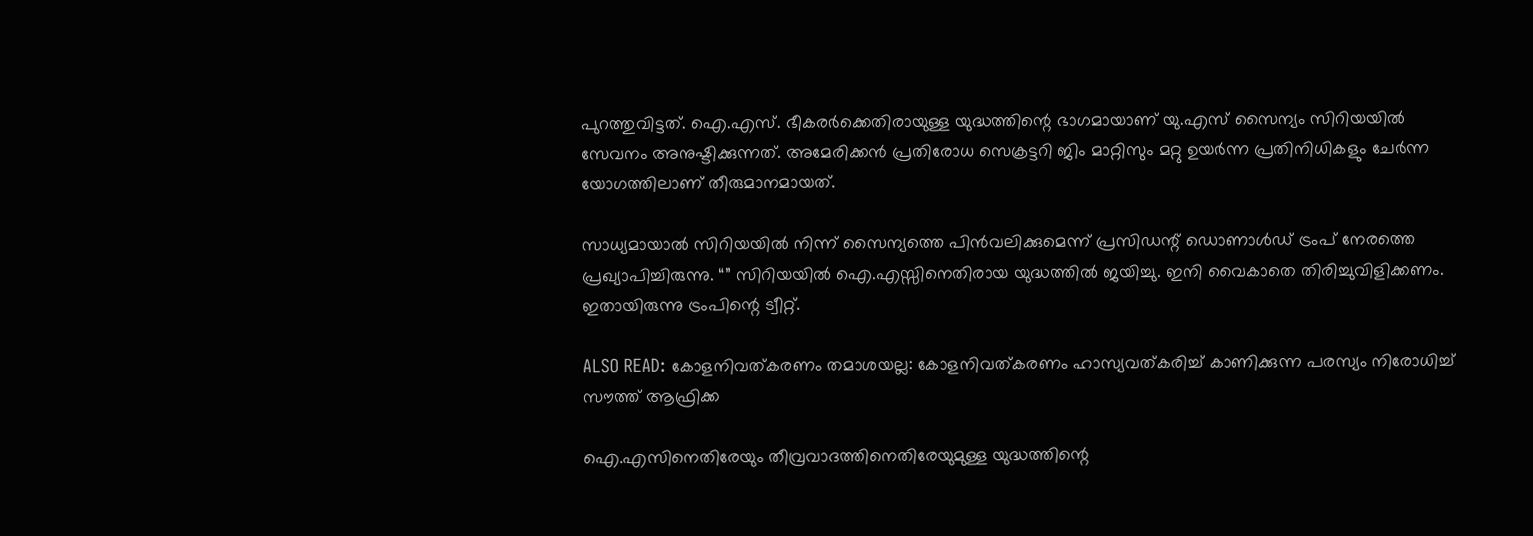പുറത്തുവിട്ടത്. ഐ.എസ്. ഭീകരര്‍ക്കെതിരായുള്ള യുദ്ധത്തിന്റെ ഭാഗമായാണ് യു.എസ് സൈന്യം സിറിയയില്‍ സേവനം അനുഷ്ടിക്കുന്നത്. അമേരിക്കന്‍ പ്രതിരോധ സെക്രട്ടറി ജിം മാറ്റിസും മറ്റു ഉയര്‍ന്ന പ്രതിനിധികളും ചേര്‍ന്ന യോഗത്തിലാണ് തീരുമാനമായത്.

സാധ്യമായാല്‍ സിറിയയില്‍ നിന്ന് സൈന്യത്തെ പിന്‍വലിക്കുമെന്ന് പ്രസിഡന്റ് ഡൊണാള്‍ഡ് ട്രംപ് നേരത്തെ പ്രഖ്യാപിച്ചിരുന്നു. “” സിറിയയില്‍ ഐ.എസ്സിനെതിരായ യുദ്ധത്തില്‍ ജയിച്ചു. ഇനി വൈകാതെ തിരിച്ചുവിളിക്കണം. ഇതായിരുന്നു ട്രംപിന്റെ ട്വീറ്റ്.

ALSO READ: കോളനിവത്കരണം തമാശയല്ല: കോളനിവത്കരണം ഹാസ്യവത്കരിച്ച് കാണിക്കുന്ന പരസ്യം നിരോധിച്ച് സൗത്ത് ആഫ്രിക്ക

ഐ.എസിനെതിരേയും തീവ്രവാദത്തിനെതിരേയുമുള്ള യുദ്ധത്തിന്റെ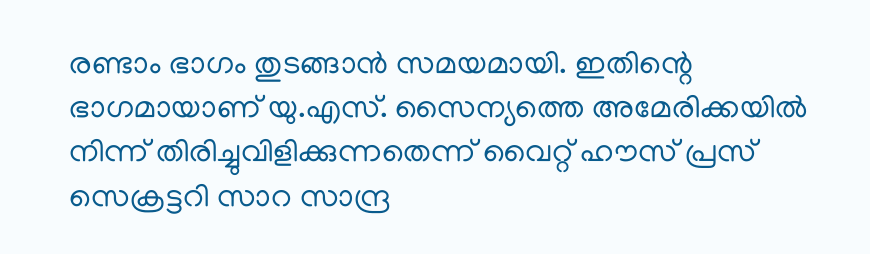രണ്ടാം ഭാഗം തുടങ്ങാന്‍ സമയമായി. ഇതിന്റെ ഭാഗമായാണ് യു.എസ്. സൈന്യത്തെ അമേരിക്കയില്‍ നിന്ന് തിരിച്ചുവിളിക്കുന്നതെന്ന് വൈറ്റ് ഹൗസ് പ്രസ് സെക്രട്ടറി സാറ സാന്ദ്ര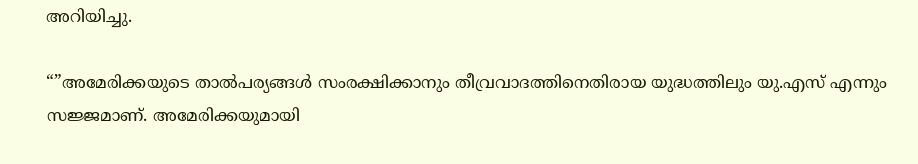അറിയിച്ചു.

“”അമേരിക്കയുടെ താല്‍പര്യങ്ങള്‍ സംരക്ഷിക്കാനും തീവ്രവാദത്തിനെതിരായ യുദ്ധത്തിലും യു.എസ് എന്നും സജ്ജമാണ്. അമേരിക്കയുമായി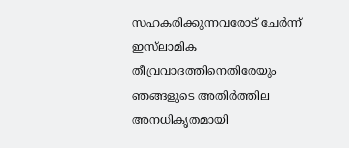സഹകരിക്കുന്നവരോട് ചേര്‍ന്ന് ഇസ്‌ലാമിക തീവ്രവാദത്തിനെതിരേയും ഞങ്ങളുടെ അതിര്‍ത്തില അനധികൃതമായി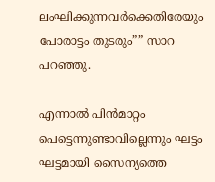ലംഘിക്കുന്നവര്‍ക്കെതിരേയും പോരാട്ടം തുടരും”” സാറ പറഞ്ഞു.

എന്നാല്‍ പിന്‍മാറ്റം പെട്ടെന്നുണ്ടാവില്ലെന്നും ഘട്ടം ഘട്ടമായി സൈന്യത്തെ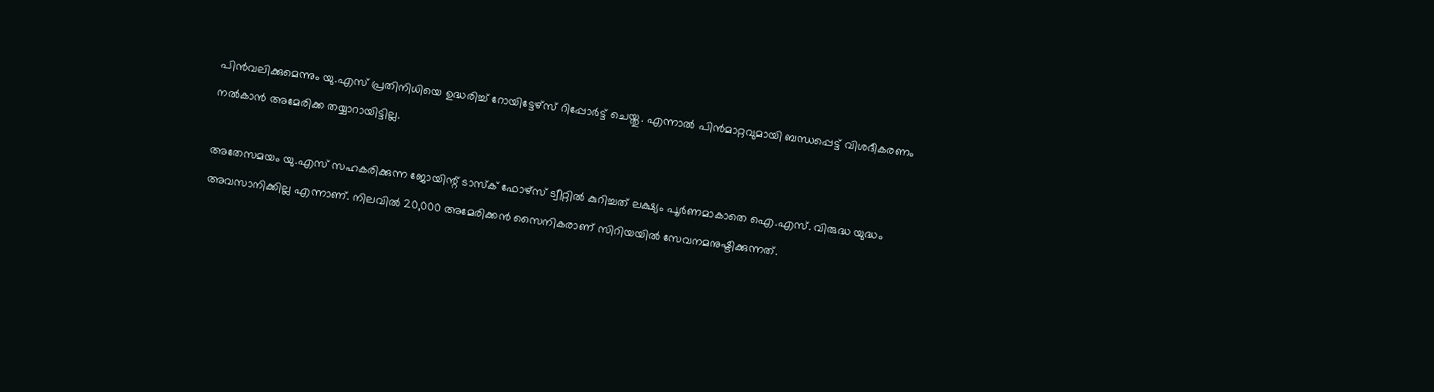പിന്‍വലിക്കുമെന്നും യു.എസ് പ്രതിനിധിയെ ഉദ്ധരിച്ച് റോയിട്ടേഴ്‌സ് റിപ്പോര്‍ട്ട് ചെയ്തു. എന്നാല്‍ പിന്‍മാറ്റവുമായി ബന്ധപ്പെട്ട് വിശദീകരണം നല്‍കാന്‍ അമേരിക്ക തയ്യാറായിട്ടില്ല.

അതേസമയം യു.എസ് സഹകരിക്കുന്ന ജോയിന്റ് ടാസ്‌ക് ഫോഴ്‌സ് ട്വീറ്റില്‍ കുറിച്ചത് ലക്ഷ്യം പൂര്‍ണമാകാതെ ഐ.എസ്. വിരുദ്ധ യുദ്ധം അവസാനിക്കില്ല എന്നാണ്. നിലവില്‍ 20,000 അമേരിക്കന്‍ സൈനികരാണ് സിറിയയില്‍ സേവനമനുഷ്ടിക്കുന്നത്.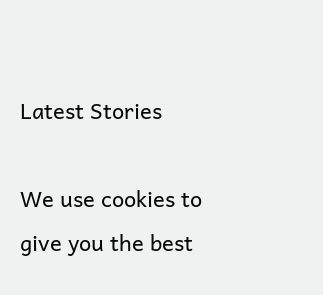Latest Stories

We use cookies to give you the best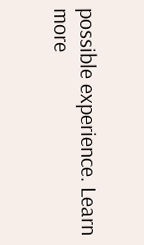possible experience. Learn more